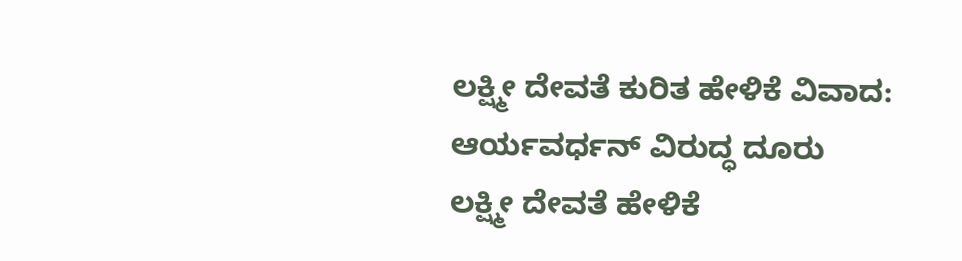ಲಕ್ಷ್ಮೀ ದೇವತೆ ಕುರಿತ ಹೇಳಿಕೆ ವಿವಾದ: ಆರ್ಯವರ್ಧನ್ ವಿರುದ್ಧ ದೂರು
ಲಕ್ಷ್ಮೀ ದೇವತೆ ಹೇಳಿಕೆ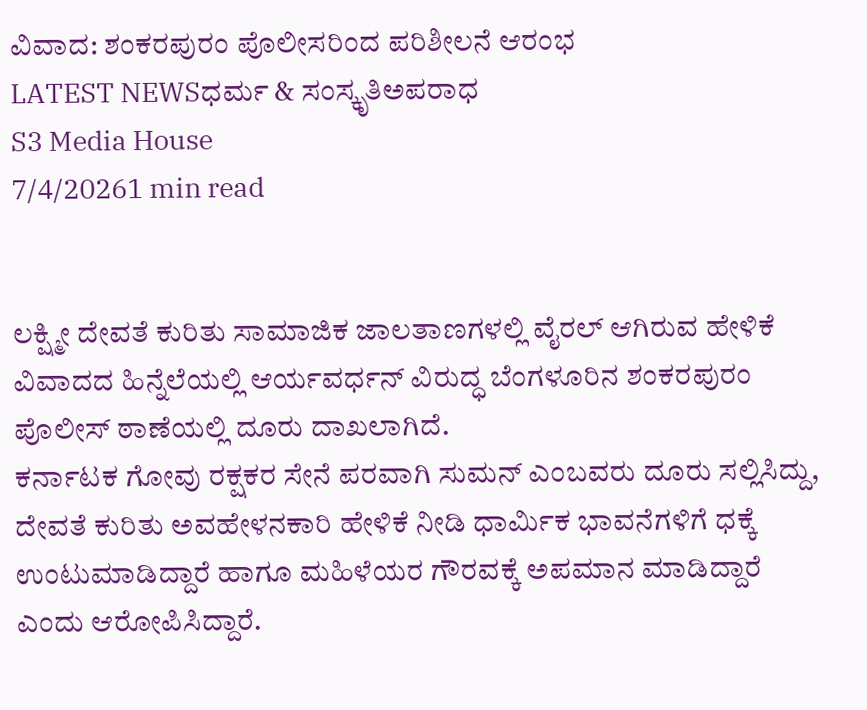ವಿವಾದ: ಶಂಕರಪುರಂ ಪೊಲೀಸರಿಂದ ಪರಿಶೀಲನೆ ಆರಂಭ
LATEST NEWSಧರ್ಮ & ಸಂಸ್ಕೃತಿಅಪರಾಧ
S3 Media House
7/4/20261 min read


ಲಕ್ಷ್ಮೀ ದೇವತೆ ಕುರಿತು ಸಾಮಾಜಿಕ ಜಾಲತಾಣಗಳಲ್ಲಿ ವೈರಲ್ ಆಗಿರುವ ಹೇಳಿಕೆ ವಿವಾದದ ಹಿನ್ನೆಲೆಯಲ್ಲಿ ಆರ್ಯವರ್ಧನ್ ವಿರುದ್ಧ ಬೆಂಗಳೂರಿನ ಶಂಕರಪುರಂ ಪೊಲೀಸ್ ಠಾಣೆಯಲ್ಲಿ ದೂರು ದಾಖಲಾಗಿದೆ.
ಕರ್ನಾಟಕ ಗೋವು ರಕ್ಷಕರ ಸೇನೆ ಪರವಾಗಿ ಸುಮನ್ ಎಂಬವರು ದೂರು ಸಲ್ಲಿಸಿದ್ದು, ದೇವತೆ ಕುರಿತು ಅವಹೇಳನಕಾರಿ ಹೇಳಿಕೆ ನೀಡಿ ಧಾರ್ಮಿಕ ಭಾವನೆಗಳಿಗೆ ಧಕ್ಕೆ ಉಂಟುಮಾಡಿದ್ದಾರೆ ಹಾಗೂ ಮಹಿಳೆಯರ ಗೌರವಕ್ಕೆ ಅಪಮಾನ ಮಾಡಿದ್ದಾರೆ ಎಂದು ಆರೋಪಿಸಿದ್ದಾರೆ.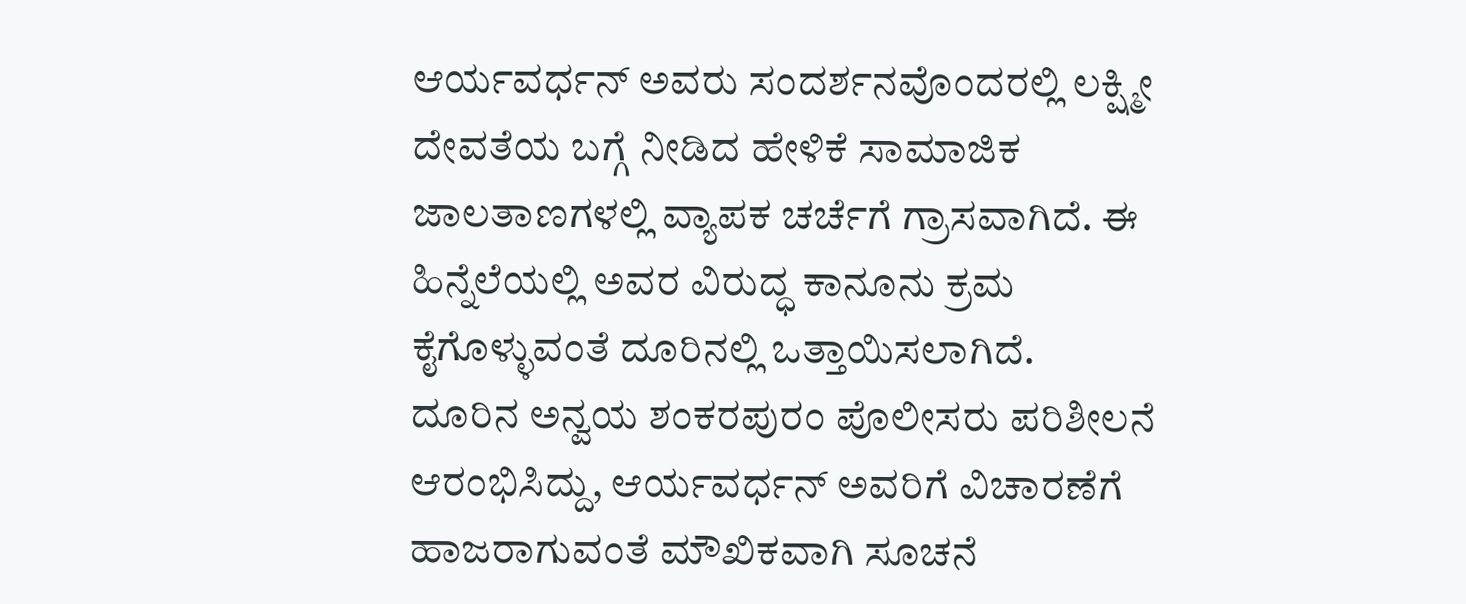ಆರ್ಯವರ್ಧನ್ ಅವರು ಸಂದರ್ಶನವೊಂದರಲ್ಲಿ ಲಕ್ಷ್ಮೀ ದೇವತೆಯ ಬಗ್ಗೆ ನೀಡಿದ ಹೇಳಿಕೆ ಸಾಮಾಜಿಕ ಜಾಲತಾಣಗಳಲ್ಲಿ ವ್ಯಾಪಕ ಚರ್ಚೆಗೆ ಗ್ರಾಸವಾಗಿದೆ. ಈ ಹಿನ್ನೆಲೆಯಲ್ಲಿ ಅವರ ವಿರುದ್ಧ ಕಾನೂನು ಕ್ರಮ ಕೈಗೊಳ್ಳುವಂತೆ ದೂರಿನಲ್ಲಿ ಒತ್ತಾಯಿಸಲಾಗಿದೆ.
ದೂರಿನ ಅನ್ವಯ ಶಂಕರಪುರಂ ಪೊಲೀಸರು ಪರಿಶೀಲನೆ ಆರಂಭಿಸಿದ್ದು, ಆರ್ಯವರ್ಧನ್ ಅವರಿಗೆ ವಿಚಾರಣೆಗೆ ಹಾಜರಾಗುವಂತೆ ಮೌಖಿಕವಾಗಿ ಸೂಚನೆ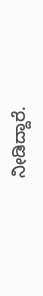ನೀಡಿದ್ದಾರೆ.